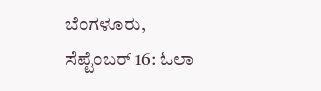ಬೆಂಗಳೂರು, ಸೆಪ್ಟೆಂಬರ್ 16: ಓಲಾ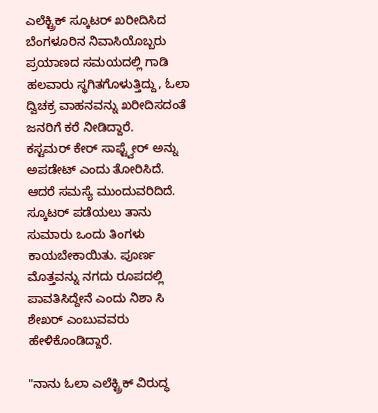ಎಲೆಕ್ಟ್ರಿಕ್ ಸ್ಕೂಟರ್ ಖರೀದಿಸಿದ ಬೆಂಗಳೂರಿನ ನಿವಾಸಿಯೊಬ್ಬರು ಪ್ರಯಾಣದ ಸಮಯದಲ್ಲಿ ಗಾಡಿ ಹಲವಾರು ಸ್ಥಗಿತಗೊಳುತ್ತಿದ್ದು, ಓಲಾ ದ್ವಿಚಕ್ರ ವಾಹನವನ್ನು ಖರೀದಿಸದಂತೆ ಜನರಿಗೆ ಕರೆ ನೀಡಿದ್ದಾರೆ.
ಕಸ್ಟಮರ್ ಕೇರ್ ಸಾಫ್ಟ್ವೇರ್ ಅನ್ನು ಅಪಡೇಟ್ ಎಂದು ತೋರಿಸಿದೆ. ಆದರೆ ಸಮಸ್ಯೆ ಮುಂದುವರಿದಿದೆ. ಸ್ಕೂಟರ್ ಪಡೆಯಲು ತಾನು ಸುಮಾರು ಒಂದು ತಿಂಗಳು ಕಾಯಬೇಕಾಯಿತು. ಪೂರ್ಣ ಮೊತ್ತವನ್ನು ನಗದು ರೂಪದಲ್ಲಿ ಪಾವತಿಸಿದ್ದೇನೆ ಎಂದು ನಿಶಾ ಸಿ ಶೇಖರ್ ಎಂಬುವವರು ಹೇಳಿಕೊಂಡಿದ್ದಾರೆ.

"ನಾನು ಓಲಾ ಎಲೆಕ್ಟ್ರಿಕ್ ವಿರುದ್ಧ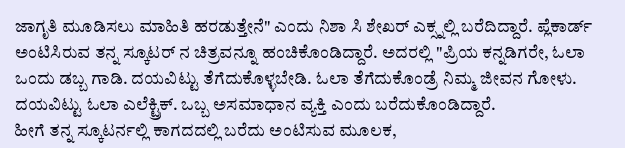ಜಾಗೃತಿ ಮೂಡಿಸಲು ಮಾಹಿತಿ ಹರಡುತ್ತೇನೆ" ಎಂದು ನಿಶಾ ಸಿ ಶೇಖರ್ ಎಕ್ಸ್ನಲ್ಲಿ ಬರೆದಿದ್ದಾರೆ. ಪ್ಲೆಕಾರ್ಡ್ ಅಂಟಿಸಿರುವ ತನ್ನ ಸ್ಕೂಟರ್ ನ ಚಿತ್ರವನ್ನೂ ಹಂಚಿಕೊಂಡಿದ್ದಾರೆ. ಅದರಲ್ಲಿ "ಪ್ರಿಯ ಕನ್ನಡಿಗರೇ, ಓಲಾ ಒಂದು ಡಬ್ಬ ಗಾಡಿ. ದಯವಿಟ್ಟು ತೆಗೆದುಕೊಳ್ಳಬೇಡಿ. ಓಲಾ ತೆಗೆದುಕೊಂಡ್ರೆ ನಿಮ್ಮ ಜೀವನ ಗೋಳು. ದಯವಿಟ್ಟು ಓಲಾ ಎಲೆಕ್ಟ್ರಿಕ್. ಒಬ್ಬ ಅಸಮಾಧಾನ ವ್ಯಕ್ತಿ ಎಂದು ಬರೆದುಕೊಂಡಿದ್ದಾರೆ.
ಹೀಗೆ ತನ್ನ ಸ್ಕೂಟರ್ನಲ್ಲಿ ಕಾಗದದಲ್ಲಿ ಬರೆದು ಅಂಟಿಸುವ ಮೂಲಕ,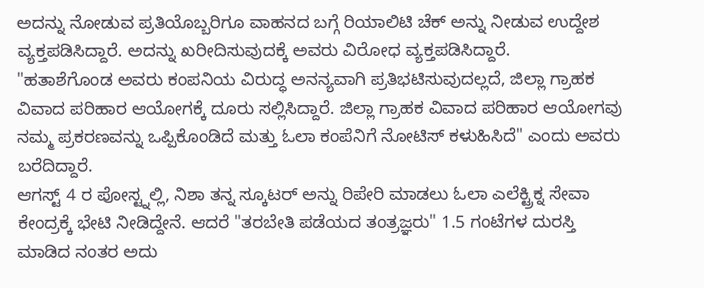ಅದನ್ನು ನೋಡುವ ಪ್ರತಿಯೊಬ್ಬರಿಗೂ ವಾಹನದ ಬಗ್ಗೆ ರಿಯಾಲಿಟಿ ಚೆಕ್ ಅನ್ನು ನೀಡುವ ಉದ್ದೇಶ ವ್ಯಕ್ತಪಡಿಸಿದ್ದಾರೆ. ಅದನ್ನು ಖರೀದಿಸುವುದಕ್ಕೆ ಅವರು ವಿರೋಧ ವ್ಯಕ್ತಪಡಿಸಿದ್ದಾರೆ.
"ಹತಾಶೆಗೊಂಡ ಅವರು ಕಂಪನಿಯ ವಿರುದ್ಧ ಅನನ್ಯವಾಗಿ ಪ್ರತಿಭಟಿಸುವುದಲ್ಲದೆ, ಜಿಲ್ಲಾ ಗ್ರಾಹಕ ವಿವಾದ ಪರಿಹಾರ ಆಯೋಗಕ್ಕೆ ದೂರು ಸಲ್ಲಿಸಿದ್ದಾರೆ. ಜಿಲ್ಲಾ ಗ್ರಾಹಕ ವಿವಾದ ಪರಿಹಾರ ಆಯೋಗವು ನಮ್ಮ ಪ್ರಕರಣವನ್ನು ಒಪ್ಪಿಕೊಂಡಿದೆ ಮತ್ತು ಓಲಾ ಕಂಪೆನಿಗೆ ನೋಟಿಸ್ ಕಳುಹಿಸಿದೆ" ಎಂದು ಅವರು ಬರೆದಿದ್ದಾರೆ.
ಆಗಸ್ಟ್ 4 ರ ಪೋಸ್ಟ್ನಲ್ಲಿ, ನಿಶಾ ತನ್ನ ಸ್ಕೂಟರ್ ಅನ್ನು ರಿಪೇರಿ ಮಾಡಲು ಓಲಾ ಎಲೆಕ್ಟ್ರಿಕ್ನ ಸೇವಾ ಕೇಂದ್ರಕ್ಕೆ ಭೇಟಿ ನೀಡಿದ್ದೇನೆ. ಆದರೆ "ತರಬೇತಿ ಪಡೆಯದ ತಂತ್ರಜ್ಞರು" 1.5 ಗಂಟೆಗಳ ದುರಸ್ತಿ ಮಾಡಿದ ನಂತರ ಅದು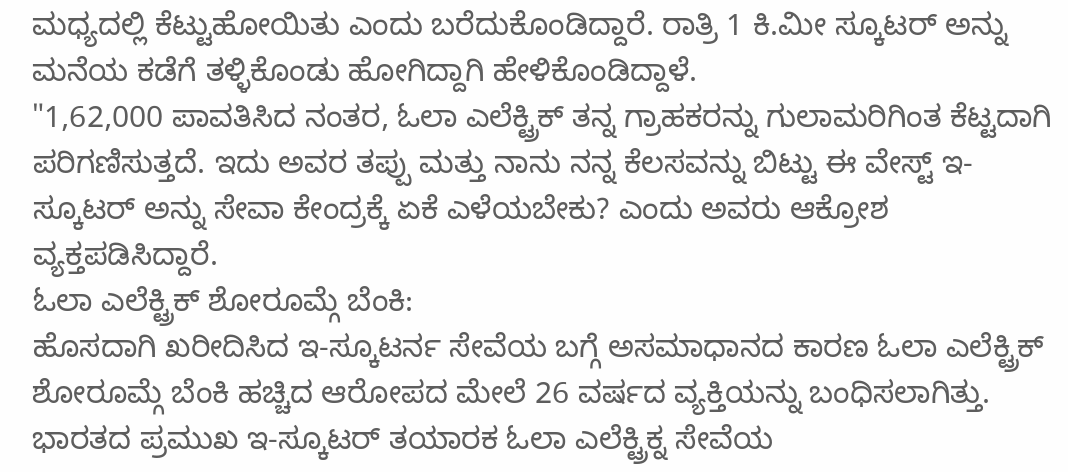ಮಧ್ಯದಲ್ಲಿ ಕೆಟ್ಟುಹೋಯಿತು ಎಂದು ಬರೆದುಕೊಂಡಿದ್ದಾರೆ. ರಾತ್ರಿ 1 ಕಿ.ಮೀ ಸ್ಕೂಟರ್ ಅನ್ನು ಮನೆಯ ಕಡೆಗೆ ತಳ್ಳಿಕೊಂಡು ಹೋಗಿದ್ದಾಗಿ ಹೇಳಿಕೊಂಡಿದ್ದಾಳೆ.
"1,62,000 ಪಾವತಿಸಿದ ನಂತರ, ಓಲಾ ಎಲೆಕ್ಟ್ರಿಕ್ ತನ್ನ ಗ್ರಾಹಕರನ್ನು ಗುಲಾಮರಿಗಿಂತ ಕೆಟ್ಟದಾಗಿ ಪರಿಗಣಿಸುತ್ತದೆ. ಇದು ಅವರ ತಪ್ಪು ಮತ್ತು ನಾನು ನನ್ನ ಕೆಲಸವನ್ನು ಬಿಟ್ಟು ಈ ವೇಸ್ಟ್ ಇ-ಸ್ಕೂಟರ್ ಅನ್ನು ಸೇವಾ ಕೇಂದ್ರಕ್ಕೆ ಏಕೆ ಎಳೆಯಬೇಕು? ಎಂದು ಅವರು ಆಕ್ರೋಶ ವ್ಯಕ್ತಪಡಿಸಿದ್ದಾರೆ.
ಓಲಾ ಎಲೆಕ್ಟ್ರಿಕ್ ಶೋರೂಮ್ಗೆ ಬೆಂಕಿ:
ಹೊಸದಾಗಿ ಖರೀದಿಸಿದ ಇ-ಸ್ಕೂಟರ್ನ ಸೇವೆಯ ಬಗ್ಗೆ ಅಸಮಾಧಾನದ ಕಾರಣ ಓಲಾ ಎಲೆಕ್ಟ್ರಿಕ್ ಶೋರೂಮ್ಗೆ ಬೆಂಕಿ ಹಚ್ಚಿದ ಆರೋಪದ ಮೇಲೆ 26 ವರ್ಷದ ವ್ಯಕ್ತಿಯನ್ನು ಬಂಧಿಸಲಾಗಿತ್ತು. ಭಾರತದ ಪ್ರಮುಖ ಇ-ಸ್ಕೂಟರ್ ತಯಾರಕ ಓಲಾ ಎಲೆಕ್ಟ್ರಿಕ್ನ ಸೇವೆಯ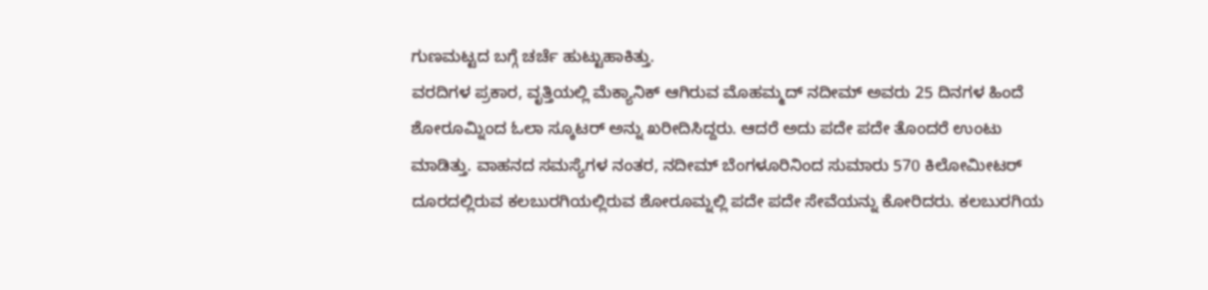ಗುಣಮಟ್ಟದ ಬಗ್ಗೆ ಚರ್ಚೆ ಹುಟ್ಟುಹಾಕಿತ್ತು.
ವರದಿಗಳ ಪ್ರಕಾರ, ವೃತ್ತಿಯಲ್ಲಿ ಮೆಕ್ಯಾನಿಕ್ ಆಗಿರುವ ಮೊಹಮ್ಮದ್ ನದೀಮ್ ಅವರು 25 ದಿನಗಳ ಹಿಂದೆ ಶೋರೂಮ್ನಿಂದ ಓಲಾ ಸ್ಕೂಟರ್ ಅನ್ನು ಖರೀದಿಸಿದ್ದರು. ಆದರೆ ಅದು ಪದೇ ಪದೇ ತೊಂದರೆ ಉಂಟು ಮಾಡಿತ್ತು. ವಾಹನದ ಸಮಸ್ಯೆಗಳ ನಂತರ, ನದೀಮ್ ಬೆಂಗಳೂರಿನಿಂದ ಸುಮಾರು 570 ಕಿಲೋಮೀಟರ್ ದೂರದಲ್ಲಿರುವ ಕಲಬುರಗಿಯಲ್ಲಿರುವ ಶೋರೂಮ್ನಲ್ಲಿ ಪದೇ ಪದೇ ಸೇವೆಯನ್ನು ಕೋರಿದರು. ಕಲಬುರಗಿಯ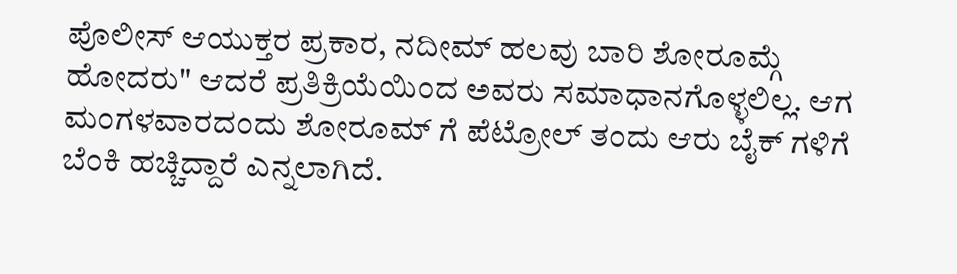ಪೊಲೀಸ್ ಆಯುಕ್ತರ ಪ್ರಕಾರ, ನದೀಮ್ ಹಲವು ಬಾರಿ ಶೋರೂಮ್ಗೆ ಹೋದರು" ಆದರೆ ಪ್ರತಿಕ್ರಿಯೆಯಿಂದ ಅವರು ಸಮಾಧಾನಗೊಳ್ಳಲಿಲ್ಲ. ಆಗ ಮಂಗಳವಾರದಂದು ಶೋರೂಮ್ ಗೆ ಪೆಟ್ರೋಲ್ ತಂದು ಆರು ಬೈಕ್ ಗಳಿಗೆ ಬೆಂಕಿ ಹಚ್ಚಿದ್ದಾರೆ ಎನ್ನಲಾಗಿದೆ.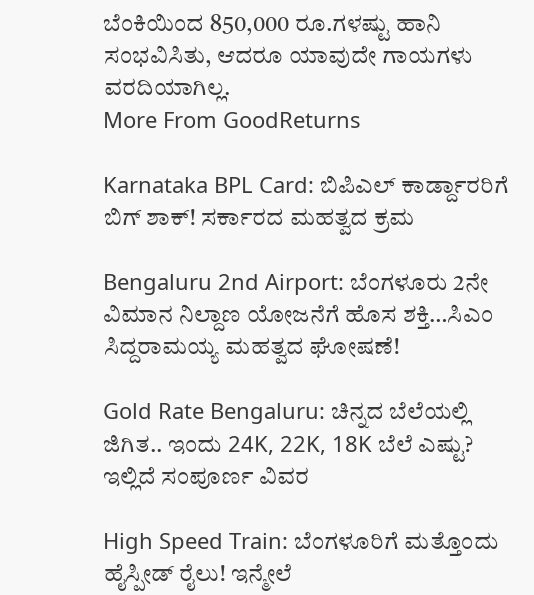ಬೆಂಕಿಯಿಂದ 850,000 ರೂ.ಗಳಷ್ಟು ಹಾನಿ ಸಂಭವಿಸಿತು, ಆದರೂ ಯಾವುದೇ ಗಾಯಗಳು ವರದಿಯಾಗಿಲ್ಲ.
More From GoodReturns

Karnataka BPL Card: ಬಿಪಿಎಲ್ ಕಾರ್ಡ್ದಾರರಿಗೆ ಬಿಗ್ ಶಾಕ್! ಸರ್ಕಾರದ ಮಹತ್ವದ ಕ್ರಮ

Bengaluru 2nd Airport: ಬೆಂಗಳೂರು 2ನೇ ವಿಮಾನ ನಿಲ್ದಾಣ ಯೋಜನೆಗೆ ಹೊಸ ಶಕ್ತಿ…ಸಿಎಂ ಸಿದ್ದರಾಮಯ್ಯ ಮಹತ್ವದ ಘೋಷಣೆ!

Gold Rate Bengaluru: ಚಿನ್ನದ ಬೆಲೆಯಲ್ಲಿ ಜಿಗಿತ.. ಇಂದು 24K, 22K, 18K ಬೆಲೆ ಎಷ್ಟು? ಇಲ್ಲಿದೆ ಸಂಪೂರ್ಣ ವಿವರ

High Speed Train: ಬೆಂಗಳೂರಿಗೆ ಮತ್ತೊಂದು ಹೈಸ್ಪೀಡ್ ರೈಲು! ಇನ್ಮೇಲೆ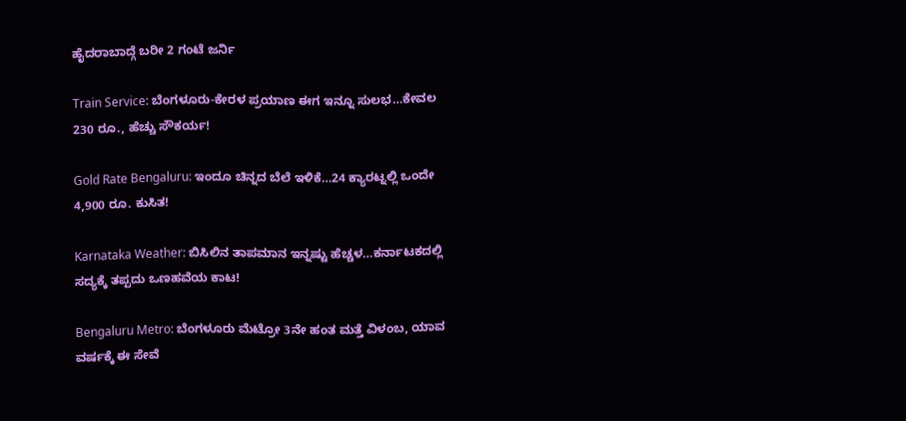ಹೈದರಾಬಾದ್ಗೆ ಬರೀ 2 ಗಂಟೆ ಜರ್ನಿ

Train Service: ಬೆಂಗಳೂರು-ಕೇರಳ ಪ್ರಯಾಣ ಈಗ ಇನ್ನೂ ಸುಲಭ…ಕೇವಲ 230 ರೂ., ಹೆಚ್ಚು ಸೌಕರ್ಯ!

Gold Rate Bengaluru: ಇಂದೂ ಚಿನ್ನದ ಬೆಲೆ ಇಳಿಕೆ…24 ಕ್ಯಾರಟ್ನಲ್ಲಿ ಒಂದೇ 4,900 ರೂ. ಕುಸಿತ!

Karnataka Weather: ಬಿಸಿಲಿನ ತಾಪಮಾನ ಇನ್ನಷ್ಟು ಹೆಚ್ಚಳ…ಕರ್ನಾಟಕದಲ್ಲಿ ಸದ್ಯಕ್ಕೆ ತಪ್ಪದು ಒಣಹವೆಯ ಕಾಟ!

Bengaluru Metro: ಬೆಂಗಳೂರು ಮೆಟ್ರೋ 3ನೇ ಹಂತ ಮತ್ತೆ ವಿಳಂಬ, ಯಾವ ವರ್ಷಕ್ಕೆ ಈ ಸೇವೆ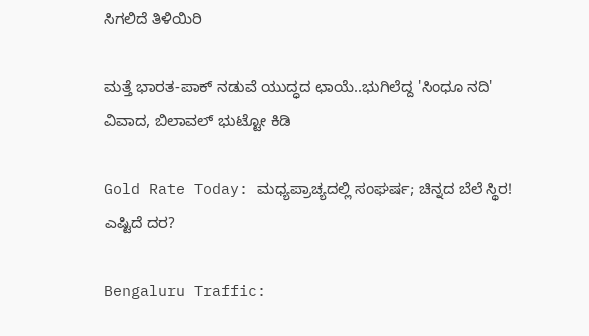ಸಿಗಲಿದೆ ತಿಳಿಯಿರಿ

ಮತ್ತೆ ಭಾರತ-ಪಾಕ್ ನಡುವೆ ಯುದ್ಧದ ಛಾಯೆ..ಭುಗಿಲೆದ್ದ 'ಸಿಂಧೂ ನದಿ' ವಿವಾದ, ಬಿಲಾವಲ್ ಭುಟ್ಟೋ ಕಿಡಿ

Gold Rate Today: ಮಧ್ಯಪ್ರಾಚ್ಯದಲ್ಲಿ ಸಂಘರ್ಷ; ಚಿನ್ನದ ಬೆಲೆ ಸ್ಥಿರ! ಎಷ್ಟಿದೆ ದರ?

Bengaluru Traffic: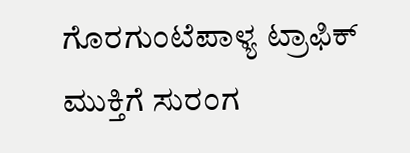ಗೊರಗುಂಟೆಪಾಳ್ಯ ಟ್ರಾಫಿಕ್ ಮುಕ್ತಿಗೆ ಸುರಂಗ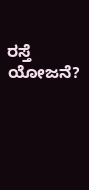ರಸ್ತೆ ಯೋಜನೆ?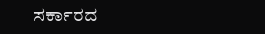ಸರ್ಕಾರದ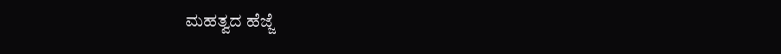ಮಹತ್ವದ ಹೆಜ್ಜೆ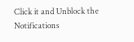Click it and Unblock the Notifications